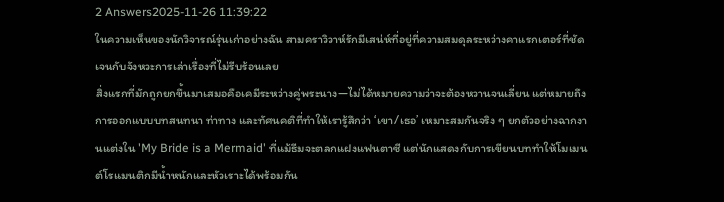2 Answers2025-11-26 11:39:22
ในความเห็นของนักวิจารณ์รุ่นเก่าอย่างฉัน สามคราวิวาห์รักมีเสน่ห์ที่อยู่ที่ความสมดุลระหว่างคาแรกเตอร์ที่ชัดเจนกับจังหวะการเล่าเรื่องที่ไม่รีบร้อนเลย
สิ่งแรกที่มักถูกยกขึ้นมาเสมอคือเคมีระหว่างคู่พระนาง—ไม่ได้หมายความว่าจะต้องหวานจนเลี่ยน แต่หมายถึงการออกแบบบทสนทนา ท่าทาง และทัศนคติที่ทำให้เรารู้สึกว่า ‘เขา/เธอ’ เหมาะสมกันจริง ๆ ยกตัวอย่างฉากงานแต่งใน 'My Bride is a Mermaid' ที่แม้ธีมจะตลกแฝงแฟนตาซี แต่นักแสดงกับการเขียนบททำให้โมเมนต์โรแมนติกมีน้ำหนักและหัวเราะได้พร้อมกัน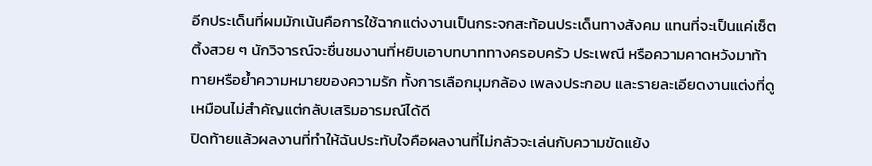อีกประเด็นที่ผมมักเน้นคือการใช้ฉากแต่งงานเป็นกระจกสะท้อนประเด็นทางสังคม แทนที่จะเป็นแค่เซ็ตติ้งสวย ๆ นักวิจารณ์จะชื่นชมงานที่หยิบเอาบทบาททางครอบครัว ประเพณี หรือความคาดหวังมาท้าทายหรือย้ำความหมายของความรัก ทั้งการเลือกมุมกล้อง เพลงประกอบ และรายละเอียดงานแต่งที่ดูเหมือนไม่สำคัญแต่กลับเสริมอารมณ์ได้ดี
ปิดท้ายแล้วผลงานที่ทำให้ฉันประทับใจคือผลงานที่ไม่กลัวจะเล่นกับความขัดแย้ง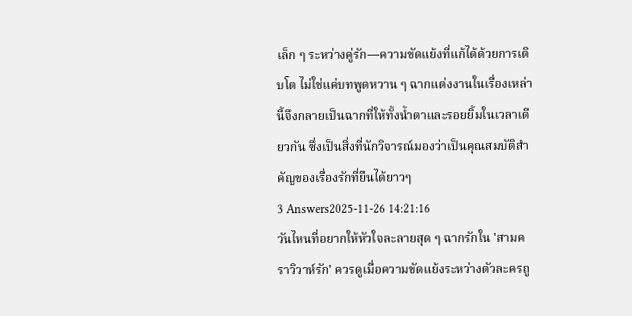เล็ก ๆ ระหว่างคู่รัก—ความขัดแย้งที่แก้ได้ด้วยการเติบโต ไม่ใช่แค่บทพูดหวาน ๆ ฉากแต่งงานในเรื่องเหล่านี้จึงกลายเป็นฉากที่ให้ทั้งน้ำตาและรอยยิ้มในเวลาเดียวกัน ซึ่งเป็นสิ่งที่นักวิจารณ์มองว่าเป็นคุณสมบัติสำคัญของเรื่องรักที่ยืนได้ยาวๆ
3 Answers2025-11-26 14:21:16
วันไหนที่อยากให้หัวใจละลายสุด ๆ ฉากรักใน 'สามคราวิวาห์รัก' ควรดูเมื่อความขัดแย้งระหว่างตัวละครถู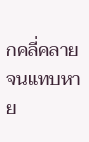กคลี่คลายจนแทบหาย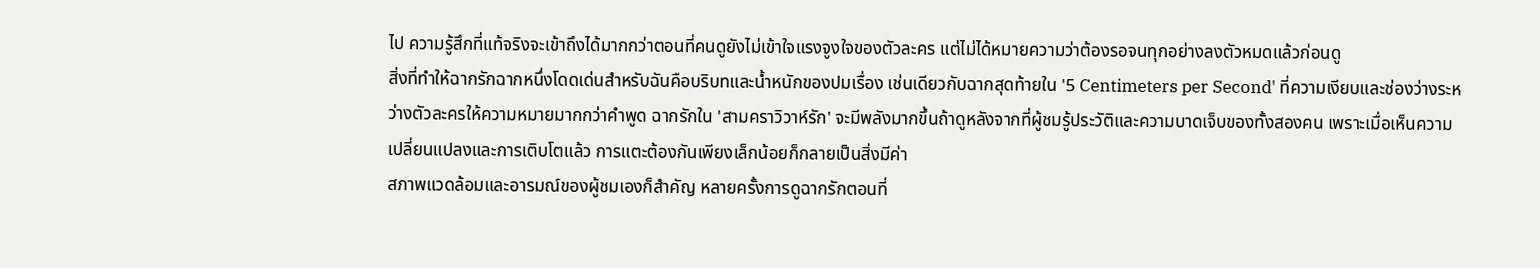ไป ความรู้สึกที่แท้จริงจะเข้าถึงได้มากกว่าตอนที่คนดูยังไม่เข้าใจแรงจูงใจของตัวละคร แต่ไม่ได้หมายความว่าต้องรอจนทุกอย่างลงตัวหมดแล้วก่อนดู
สิ่งที่ทำให้ฉากรักฉากหนึ่งโดดเด่นสำหรับฉันคือบริบทและน้ำหนักของปมเรื่อง เช่นเดียวกับฉากสุดท้ายใน '5 Centimeters per Second' ที่ความเงียบและช่องว่างระหว่างตัวละครให้ความหมายมากกว่าคำพูด ฉากรักใน 'สามคราวิวาห์รัก' จะมีพลังมากขึ้นถ้าดูหลังจากที่ผู้ชมรู้ประวัติและความบาดเจ็บของทั้งสองคน เพราะเมื่อเห็นความเปลี่ยนแปลงและการเติบโตแล้ว การแตะต้องกันเพียงเล็กน้อยก็กลายเป็นสิ่งมีค่า
สภาพแวดล้อมและอารมณ์ของผู้ชมเองก็สำคัญ หลายครั้งการดูฉากรักตอนที่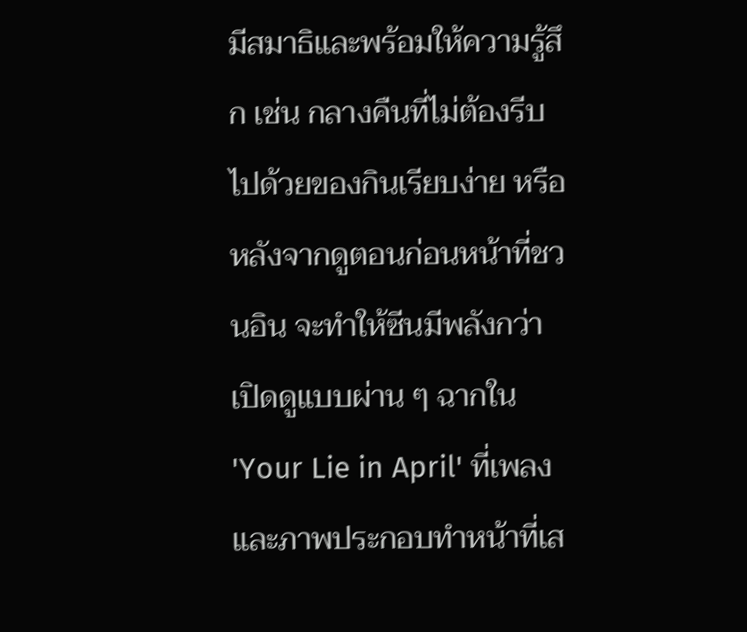มีสมาธิและพร้อมให้ความรู้สึก เช่น กลางคืนที่ไม่ต้องรีบ ไปด้วยของกินเรียบง่าย หรือหลังจากดูตอนก่อนหน้าที่ชวนอิน จะทำให้ซีนมีพลังกว่าเปิดดูแบบผ่าน ๆ ฉากใน 'Your Lie in April' ที่เพลงและภาพประกอบทำหน้าที่เส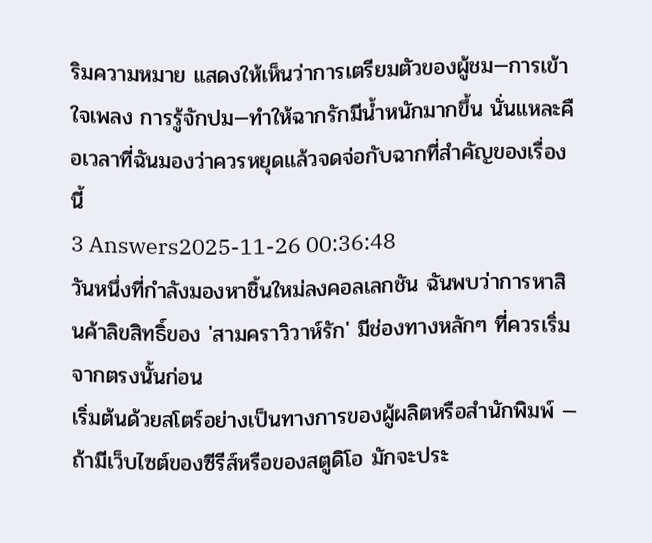ริมความหมาย แสดงให้เห็นว่าการเตรียมตัวของผู้ชม—การเข้าใจเพลง การรู้จักปม—ทำให้ฉากรักมีน้ำหนักมากขึ้น นั่นแหละคือเวลาที่ฉันมองว่าควรหยุดแล้วจดจ่อกับฉากที่สำคัญของเรื่องนี้
3 Answers2025-11-26 00:36:48
วันหนึ่งที่กำลังมองหาชิ้นใหม่ลงคอลเลกชัน ฉันพบว่าการหาสินค้าลิขสิทธิ์ของ 'สามคราวิวาห์รัก' มีช่องทางหลักๆ ที่ควรเริ่มจากตรงนั้นก่อน
เริ่มต้นด้วยสโตร์อย่างเป็นทางการของผู้ผลิตหรือสำนักพิมพ์ — ถ้ามีเว็บไซต์ของซีรีส์หรือของสตูดิโอ มักจะประ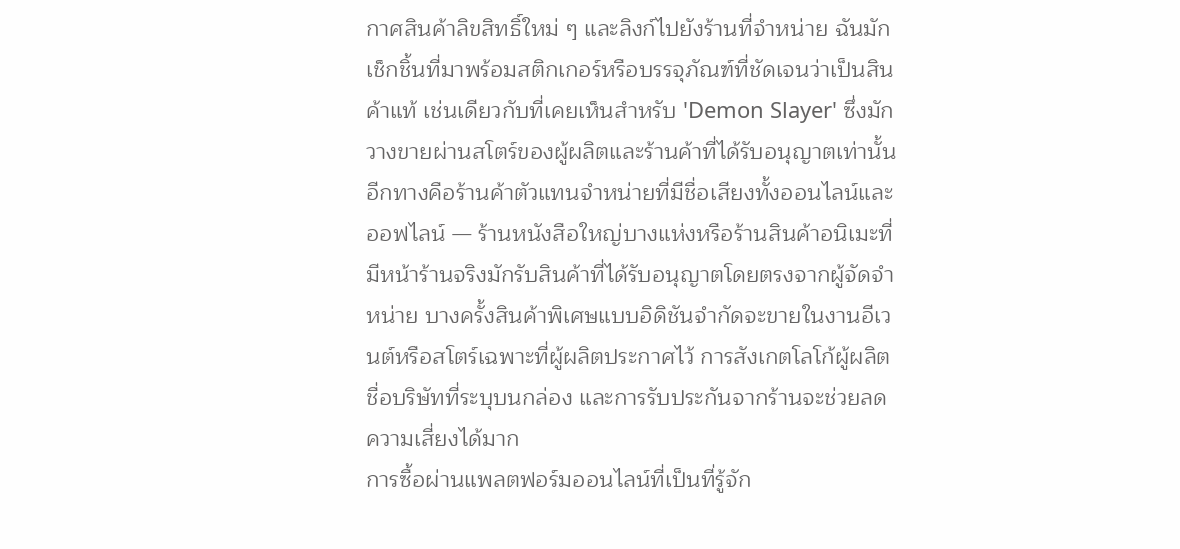กาศสินค้าลิขสิทธิ์ใหม่ ๆ และลิงก์ไปยังร้านที่จำหน่าย ฉันมักเช็กชิ้นที่มาพร้อมสติกเกอร์หรือบรรจุภัณฑ์ที่ชัดเจนว่าเป็นสินค้าแท้ เช่นเดียวกับที่เคยเห็นสำหรับ 'Demon Slayer' ซึ่งมักวางขายผ่านสโตร์ของผู้ผลิตและร้านค้าที่ได้รับอนุญาตเท่านั้น
อีกทางคือร้านค้าตัวแทนจำหน่ายที่มีชื่อเสียงทั้งออนไลน์และออฟไลน์ — ร้านหนังสือใหญ่บางแห่งหรือร้านสินค้าอนิเมะที่มีหน้าร้านจริงมักรับสินค้าที่ได้รับอนุญาตโดยตรงจากผู้จัดจำหน่าย บางครั้งสินค้าพิเศษแบบอิดิชันจำกัดจะขายในงานอีเวนต์หรือสโตร์เฉพาะที่ผู้ผลิตประกาศไว้ การสังเกตโลโก้ผู้ผลิต ชื่อบริษัทที่ระบุบนกล่อง และการรับประกันจากร้านจะช่วยลดความเสี่ยงได้มาก
การซื้อผ่านแพลตฟอร์มออนไลน์ที่เป็นที่รู้จัก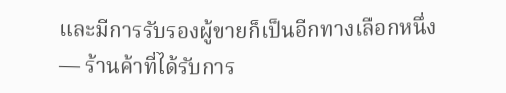และมีการรับรองผู้ขายก็เป็นอีกทางเลือกหนึ่ง — ร้านค้าที่ได้รับการ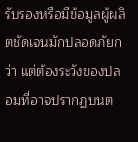รับรองหรือมีข้อมูลผู้ผลิตชัดเจนมักปลอดภัยกว่า แต่ต้องระวังของปลอมที่อาจปรากฏบนต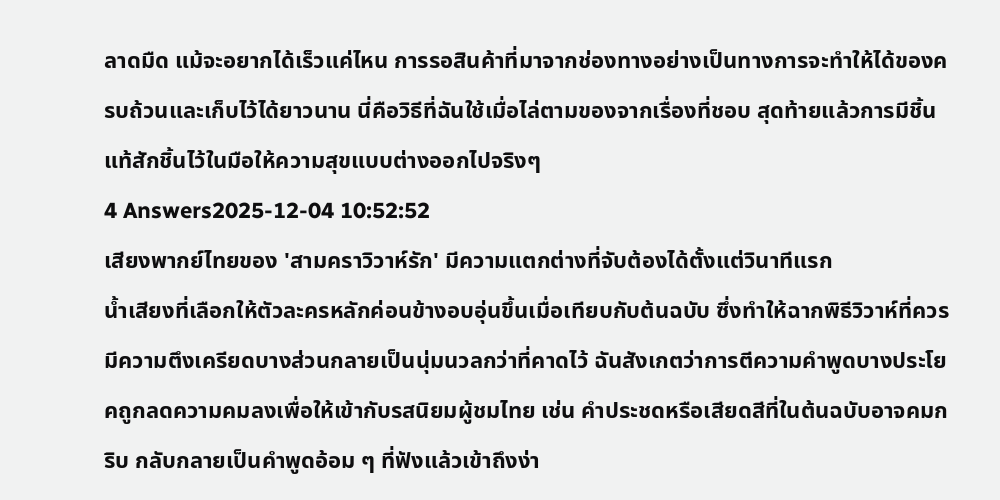ลาดมืด แม้จะอยากได้เร็วแค่ไหน การรอสินค้าที่มาจากช่องทางอย่างเป็นทางการจะทำให้ได้ของครบถ้วนและเก็บไว้ได้ยาวนาน นี่คือวิธีที่ฉันใช้เมื่อไล่ตามของจากเรื่องที่ชอบ สุดท้ายแล้วการมีชิ้นแท้สักชิ้นไว้ในมือให้ความสุขแบบต่างออกไปจริงๆ
4 Answers2025-12-04 10:52:52
เสียงพากย์ไทยของ 'สามคราวิวาห์รัก' มีความแตกต่างที่จับต้องได้ตั้งแต่วินาทีแรก
น้ำเสียงที่เลือกให้ตัวละครหลักค่อนข้างอบอุ่นขึ้นเมื่อเทียบกับต้นฉบับ ซึ่งทำให้ฉากพิธีวิวาห์ที่ควรมีความตึงเครียดบางส่วนกลายเป็นนุ่มนวลกว่าที่คาดไว้ ฉันสังเกตว่าการตีความคำพูดบางประโยคถูกลดความคมลงเพื่อให้เข้ากับรสนิยมผู้ชมไทย เช่น คำประชดหรือเสียดสีที่ในต้นฉบับอาจคมกริบ กลับกลายเป็นคำพูดอ้อม ๆ ที่ฟังแล้วเข้าถึงง่า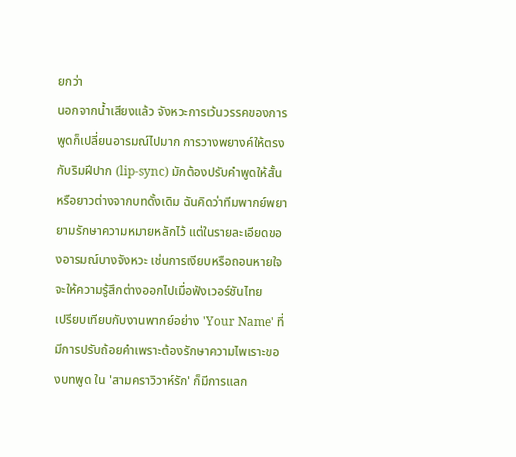ยกว่า
นอกจากน้ำเสียงแล้ว จังหวะการเว้นวรรคของการพูดก็เปลี่ยนอารมณ์ไปมาก การวางพยางค์ให้ตรงกับริมฝีปาก (lip-sync) มักต้องปรับคำพูดให้สั้นหรือยาวต่างจากบทดั้งเดิม ฉันคิดว่าทีมพากย์พยายามรักษาความหมายหลักไว้ แต่ในรายละเอียดของอารมณ์บางจังหวะ เช่นการเงียบหรือถอนหายใจ จะให้ความรู้สึกต่างออกไปเมื่อฟังเวอร์ชันไทย
เปรียบเทียบกับงานพากย์อย่าง 'Your Name' ที่มีการปรับถ้อยคำเพราะต้องรักษาความไพเราะของบทพูด ใน 'สามคราวิวาห์รัก' ก็มีการแลก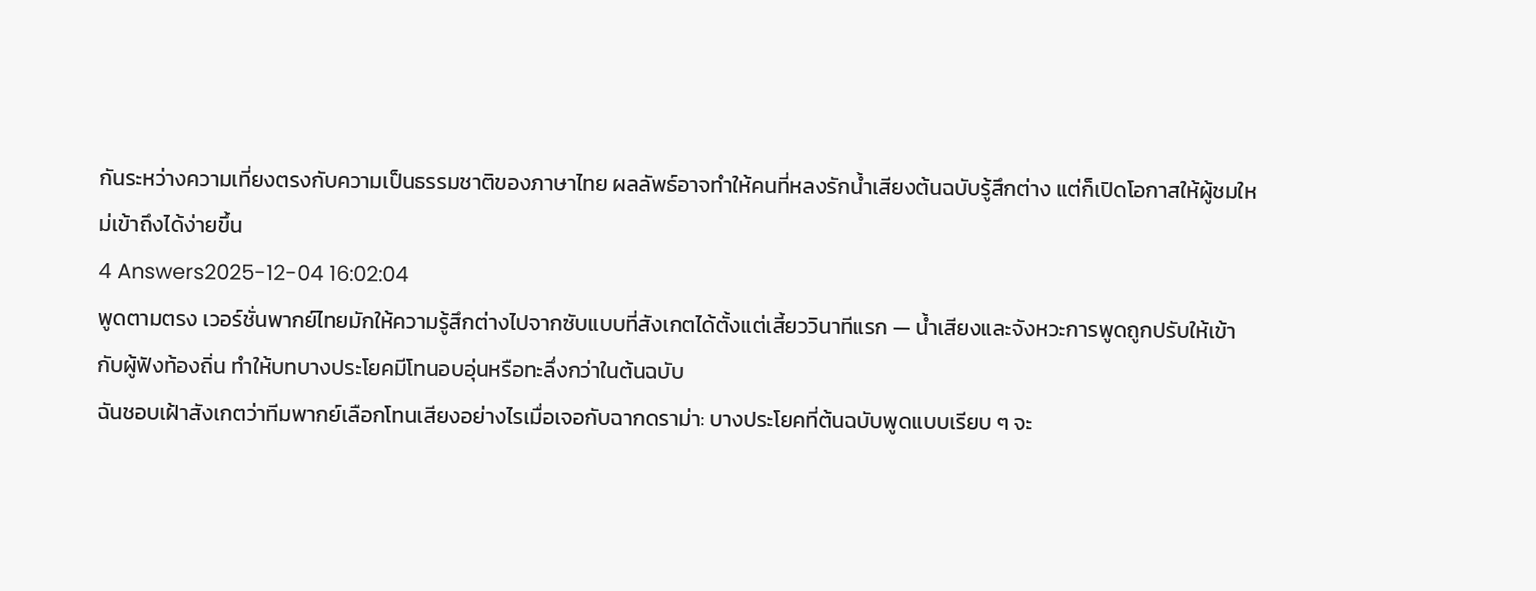กันระหว่างความเที่ยงตรงกับความเป็นธรรมชาติของภาษาไทย ผลลัพธ์อาจทำให้คนที่หลงรักน้ำเสียงต้นฉบับรู้สึกต่าง แต่ก็เปิดโอกาสให้ผู้ชมใหม่เข้าถึงได้ง่ายขึ้น
4 Answers2025-12-04 16:02:04
พูดตามตรง เวอร์ชั่นพากย์ไทยมักให้ความรู้สึกต่างไปจากซับแบบที่สังเกตได้ตั้งแต่เสี้ยววินาทีแรก — น้ำเสียงและจังหวะการพูดถูกปรับให้เข้ากับผู้ฟังท้องถิ่น ทำให้บทบางประโยคมีโทนอบอุ่นหรือทะลึ่งกว่าในต้นฉบับ
ฉันชอบเฝ้าสังเกตว่าทีมพากย์เลือกโทนเสียงอย่างไรเมื่อเจอกับฉากดราม่า: บางประโยคที่ต้นฉบับพูดแบบเรียบ ๆ จะ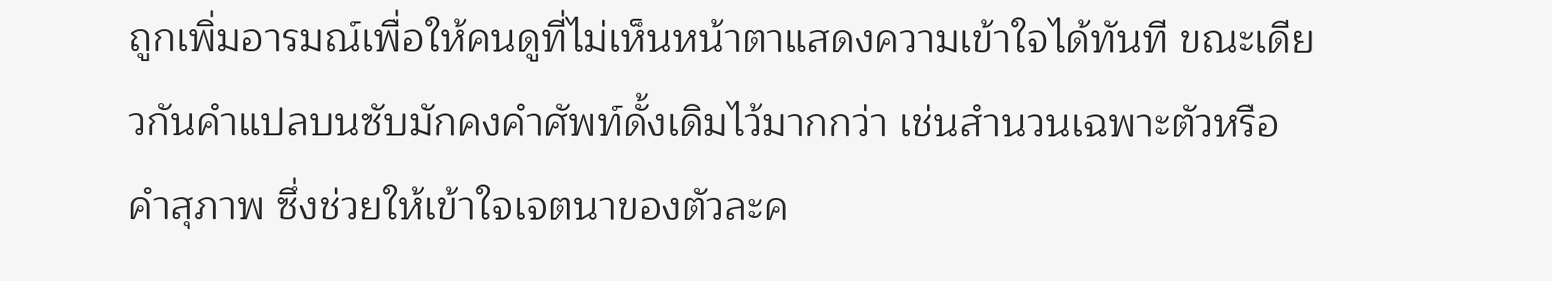ถูกเพิ่มอารมณ์เพื่อให้คนดูที่ไม่เห็นหน้าตาแสดงความเข้าใจได้ทันที ขณะเดียวกันคำแปลบนซับมักคงคำศัพท์ดั้งเดิมไว้มากกว่า เช่นสำนวนเฉพาะตัวหรือคำสุภาพ ซึ่งช่วยให้เข้าใจเจตนาของตัวละค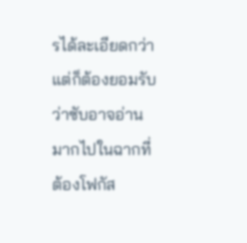รได้ละเอียดกว่า แต่ก็ต้องยอมรับว่าซับอาจอ่านมากไปในฉากที่ต้องโฟกัส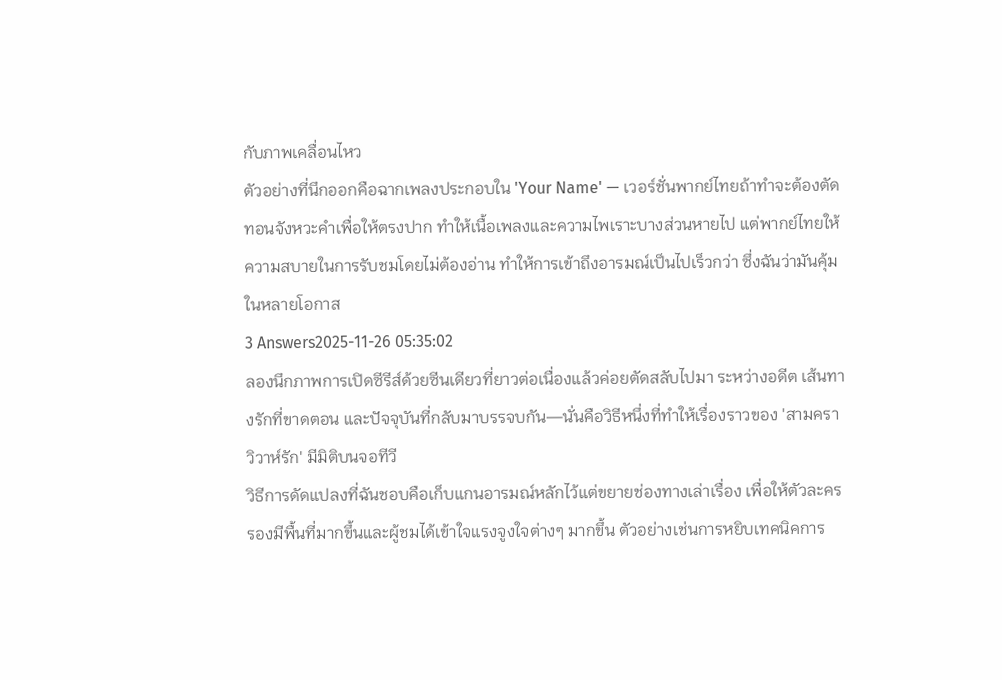กับภาพเคลื่อนไหว
ตัวอย่างที่นึกออกคือฉากเพลงประกอบใน 'Your Name' — เวอร์ชั่นพากย์ไทยถ้าทำจะต้องตัดทอนจังหวะคำเพื่อให้ตรงปาก ทำให้เนื้อเพลงและความไพเราะบางส่วนหายไป แต่พากย์ไทยให้ความสบายในการรับชมโดยไม่ต้องอ่าน ทำให้การเข้าถึงอารมณ์เป็นไปเร็วกว่า ซึ่งฉันว่ามันคุ้มในหลายโอกาส
3 Answers2025-11-26 05:35:02
ลองนึกภาพการเปิดซีรีส์ด้วยซีนเดียวที่ยาวต่อเนื่องแล้วค่อยตัดสลับไปมา ระหว่างอดีต เส้นทางรักที่ขาดตอน และปัจจุบันที่กลับมาบรรจบกัน—นั่นคือวิธีหนึ่งที่ทำให้เรื่องราวของ 'สามคราวิวาห์รัก' มีมิติบนจอทีวี
วิธีการดัดแปลงที่ฉันชอบคือเก็บแกนอารมณ์หลักไว้แต่ขยายช่องทางเล่าเรื่อง เพื่อให้ตัวละครรองมีพื้นที่มากขึ้นและผู้ชมได้เข้าใจแรงจูงใจต่างๆ มากขึ้น ตัวอย่างเช่นการหยิบเทคนิคการ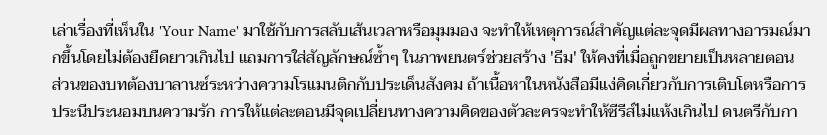เล่าเรื่องที่เห็นใน 'Your Name' มาใช้กับการสลับเส้นเวลาหรือมุมมอง จะทำให้เหตุการณ์สำคัญแต่ละจุดมีผลทางอารมณ์มากขึ้นโดยไม่ต้องยืดยาวเกินไป แถมการใส่สัญลักษณ์ซ้ำๆ ในภาพยนตร์ช่วยสร้าง 'ธีม' ให้คงที่เมื่อถูกขยายเป็นหลายตอน
ส่วนของบทต้องบาลานซ์ระหว่างความโรแมนติกกับประเด็นสังคม ถ้าเนื้อหาในหนังสือมีแง่คิดเกี่ยวกับการเติบโตหรือการประนีประนอมบนความรัก การให้แต่ละตอนมีจุดเปลี่ยนทางความคิดของตัวละครจะทำให้ซีรีส์ไม่แห้งเกินไป ดนตรีกับกา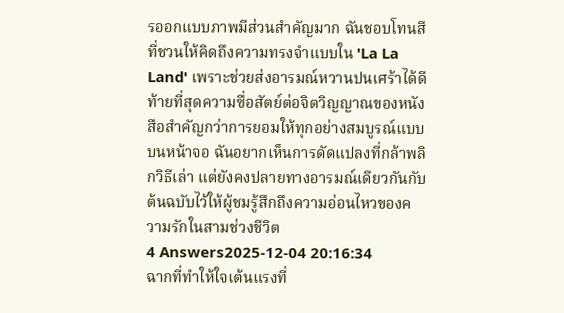รออกแบบภาพมีส่วนสำคัญมาก ฉันชอบโทนสีที่ชวนให้คิดถึงความทรงจำแบบใน 'La La Land' เพราะช่วยส่งอารมณ์หวานปนเศร้าได้ดี
ท้ายที่สุดความซื่อสัตย์ต่อจิตวิญญาณของหนังสือสำคัญกว่าการยอมให้ทุกอย่างสมบูรณ์แบบบนหน้าจอ ฉันอยากเห็นการดัดแปลงที่กล้าพลิกวิธีเล่า แต่ยังคงปลายทางอารมณ์เดียวกันกับต้นฉบับไว้ให้ผู้ชมรู้สึกถึงความอ่อนไหวของความรักในสามช่วงชีวิต
4 Answers2025-12-04 20:16:34
ฉากที่ทำให้ใจเต้นแรงที่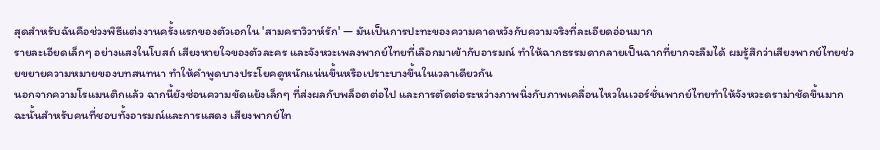สุดสำหรับฉันคือช่วงพิธีแต่งงานครั้งแรกของตัวเอกใน 'สามคราวิวาห์รัก' — มันเป็นการปะทะของความคาดหวังกับความจริงที่ละเอียดอ่อนมาก
รายละเอียดเล็กๆ อย่างแสงในโบสถ์ เสียงหายใจของตัวละคร และจังหวะเพลงพากย์ไทยที่เลือกมาเข้ากับอารมณ์ ทำให้ฉากธรรมดากลายเป็นฉากที่ยากจะลืมได้ ผมรู้สึกว่าเสียงพากย์ไทยช่วยขยายความหมายของบทสนทนา ทำให้คำพูดบางประโยคดูหนักแน่นขึ้นหรือเปราะบางขึ้นในเวลาเดียวกัน
นอกจากความโรแมนติกแล้ว ฉากนี้ยังซ่อนความขัดแย้งเล็กๆ ที่ส่งผลกับพล็อตต่อไป และการตัดต่อระหว่างภาพนิ่งกับภาพเคลื่อนไหวในเวอร์ชั่นพากย์ไทยทำให้จังหวะดราม่าชัดขึ้นมาก ฉะนั้นสำหรับคนที่ชอบทั้งอารมณ์และการแสดง เสียงพากย์ไท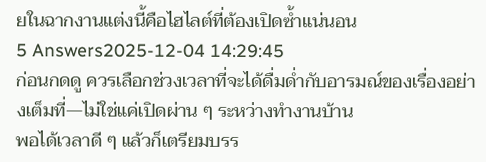ยในฉากงานแต่งนี้คือไฮไลต์ที่ต้องเปิดซ้ำแน่นอน
5 Answers2025-12-04 14:29:45
ก่อนกดดู ควรเลือกช่วงเวลาที่จะได้ดื่มด่ำกับอารมณ์ของเรื่องอย่างเต็มที่—ไม่ใช่แค่เปิดผ่าน ๆ ระหว่างทำงานบ้าน
พอได้เวลาดี ๆ แล้วก็เตรียมบรร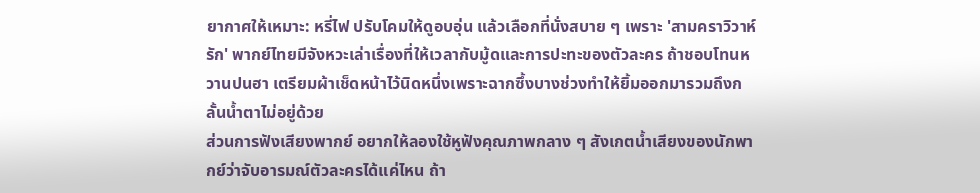ยากาศให้เหมาะ: หรี่ไฟ ปรับโคมให้ดูอบอุ่น แล้วเลือกที่นั่งสบาย ๆ เพราะ 'สามคราวิวาห์รัก' พากย์ไทยมีจังหวะเล่าเรื่องที่ให้เวลากับมู้ดและการปะทะของตัวละคร ถ้าชอบโทนหวานปนฮา เตรียมผ้าเช็ดหน้าไว้นิดหนึ่งเพราะฉากซึ้งบางช่วงทำให้ยิ้มออกมารวมถึงกลั้นน้ำตาไม่อยู่ด้วย
ส่วนการฟังเสียงพากย์ อยากให้ลองใช้หูฟังคุณภาพกลาง ๆ สังเกตน้ำเสียงของนักพากย์ว่าจับอารมณ์ตัวละครได้แค่ไหน ถ้า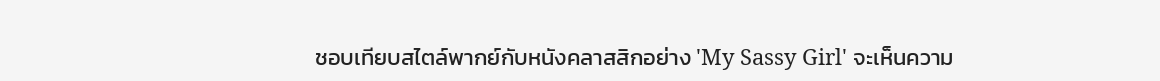ชอบเทียบสไตล์พากย์กับหนังคลาสสิกอย่าง 'My Sassy Girl' จะเห็นความ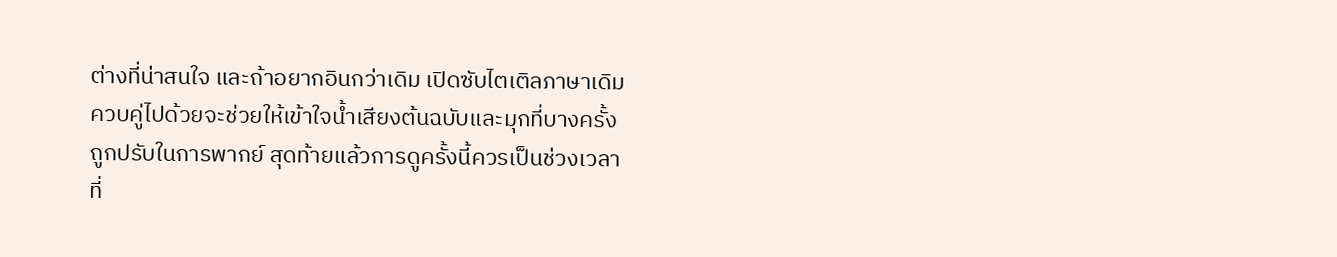ต่างที่น่าสนใจ และถ้าอยากอินกว่าเดิม เปิดซับไตเติลภาษาเดิมควบคู่ไปด้วยจะช่วยให้เข้าใจน้ำเสียงต้นฉบับและมุกที่บางครั้งถูกปรับในการพากย์ สุดท้ายแล้วการดูครั้งนี้ควรเป็นช่วงเวลาที่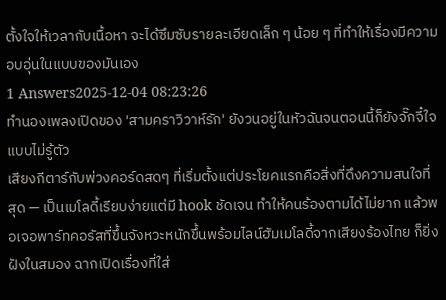ตั้งใจให้เวลากับเนื้อหา จะได้ซึมซับรายละเอียดเล็ก ๆ น้อย ๆ ที่ทำให้เรื่องมีความอบอุ่นในแบบของมันเอง
1 Answers2025-12-04 08:23:26
ทำนองเพลงเปิดของ 'สามคราวิวาห์รัก' ยังวนอยู่ในหัวฉันจนตอนนี้ก็ยังจั๊กจี๋ใจแบบไม่รู้ตัว
เสียงกีตาร์กับพ่วงคอร์ดสดๆ ที่เริ่มตั้งแต่ประโยคแรกคือสิ่งที่ดึงความสนใจที่สุด — เป็นเมโลดี้เรียบง่ายแต่มี hook ชัดเจน ทำให้คนร้องตามได้ไม่ยาก แล้วพอเจอพาร์ทคอรัสที่ขึ้นจังหวะหนักขึ้นพร้อมไลน์ฮัมเมโลดี้จากเสียงร้องไทย ก็ยิ่งฝังในสมอง ฉากเปิดเรื่องที่ใส่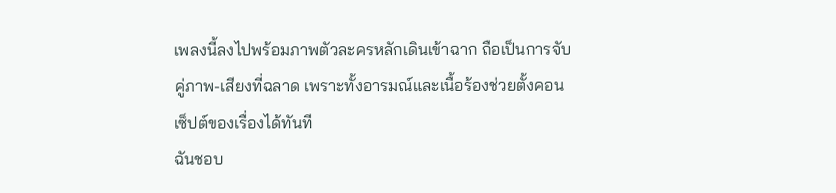เพลงนี้ลงไปพร้อมภาพตัวละครหลักเดินเข้าฉาก ถือเป็นการจับคู่ภาพ-เสียงที่ฉลาด เพราะทั้งอารมณ์และเนื้อร้องช่วยตั้งคอนเซ็ปต์ของเรื่องได้ทันที
ฉันชอบ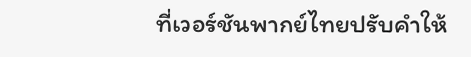ที่เวอร์ชันพากย์ไทยปรับคำให้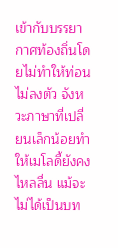เข้ากับบรรยากาศท้องถิ่นโดยไม่ทำให้ท่อนไม่ลงตัว จังหวะภาษาที่เปลี่ยนเล็กน้อยทำให้เมโลดี้ยังคงไหลลื่น แม้จะไม่ได้เป็นบท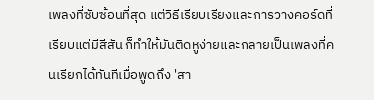เพลงที่ซับซ้อนที่สุด แต่วิธีเรียบเรียงและการวางคอร์ดที่เรียบแต่มีสีสัน ก็ทำให้มันติดหูง่ายและกลายเป็นเพลงที่คนเรียกได้ทันทีเมื่อพูดถึง 'สา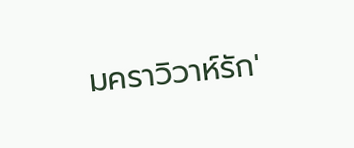มคราวิวาห์รัก'